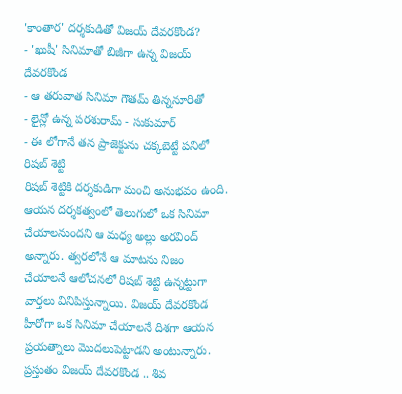'కాంతార' దర్శకుడితో విజయ్ దేవరకొండ?
- 'ఖుషీ' సినిమాతో బిజీగా ఉన్న విజయ్ దేవరకొండ
- ఆ తరువాత సినిమా గౌతమ్ తిన్ననూరితో
- లైన్లో ఉన్న పరశురామ్ - సుకుమార్
- ఈ లోగానే తన ప్రాజెక్టును చక్కబెట్టే పనిలో రిషబ్ శెట్టి
రిషబ్ శెట్టికి దర్శకుడిగా మంచి అనుభవం ఉంది. ఆయన దర్శకత్వంలో తెలుగులో ఒక సినిమా చేయాలనుందని ఆ మధ్య అల్లు అరవింద్ అన్నారు. త్వరలోనే ఆ మాటను నిజం చేయాలనే ఆలోచనలో రిషబ్ శెట్టి ఉన్నట్టుగా వార్తలు వినిపిస్తున్నాయి. విజయ్ దేవరకొండ హీరోగా ఒక సినిమా చేయాలనే దిశగా ఆయన ప్రయత్నాలు మొదలుపెట్టాడని అంటున్నారు.
ప్రస్తుతం విజయ్ దేవరకొండ .. శివ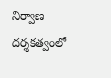నిర్వాణ దర్శకత్వంలో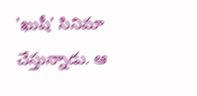'ఖుషీ' సినిమా చేస్తున్నాడు. ఆ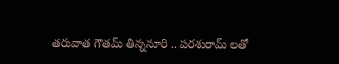తరువాత గౌతమ్ తిన్ననూరి .. పరశురామ్ లతో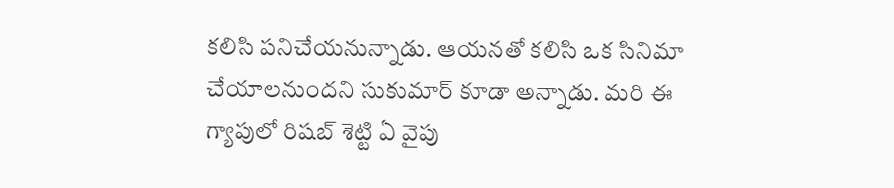కలిసి పనిచేయనున్నాడు. ఆయనతో కలిసి ఒక సినిమా చేయాలనుందని సుకుమార్ కూడా అన్నాడు. మరి ఈ గ్యాపులో రిషబ్ శెట్టి ఏ వైపు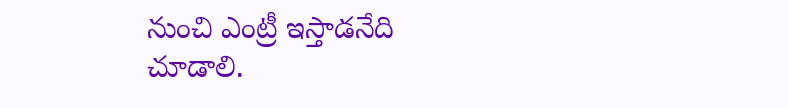నుంచి ఎంట్రీ ఇస్తాడనేది చూడాలి.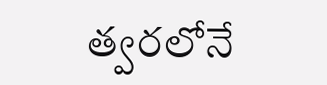త్వరలోనే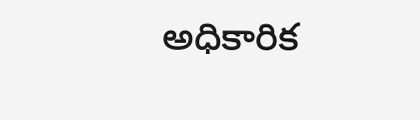అధికారిక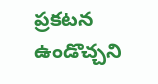ప్రకటన ఉండొచ్చని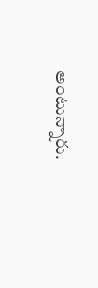అంటున్నారు.